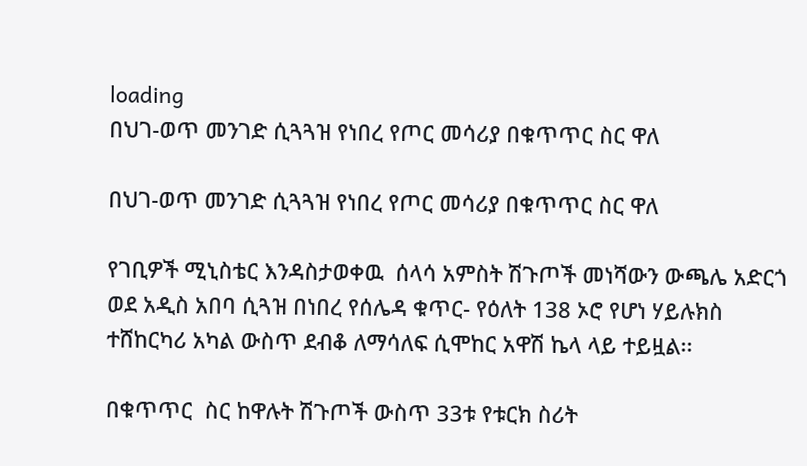loading
በህገ-ወጥ መንገድ ሲጓጓዝ የነበረ የጦር መሳሪያ በቁጥጥር ስር ዋለ

በህገ-ወጥ መንገድ ሲጓጓዝ የነበረ የጦር መሳሪያ በቁጥጥር ስር ዋለ

የገቢዎች ሚኒስቴር እንዳስታወቀዉ  ሰላሳ አምስት ሽጉጦች መነሻውን ውጫሌ አድርጎ ወደ አዲስ አበባ ሲጓዝ በነበረ የሰሌዳ ቁጥር- የዕለት 138 ኦሮ የሆነ ሃይሉክስ ተሸከርካሪ አካል ውስጥ ደብቆ ለማሳለፍ ሲሞከር አዋሽ ኬላ ላይ ተይዟል፡፡

በቁጥጥር  ስር ከዋሉት ሽጉጦች ውስጥ 33ቱ የቱርክ ስሪት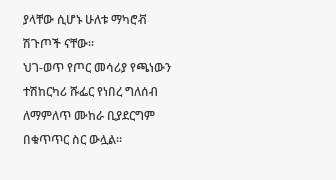ያላቸው ሲሆኑ ሁለቱ ማካሮቭ ሽጉጦች ናቸው፡፡
ህገ-ወጥ የጦር መሳሪያ የጫነውን ተሽከርካሪ ሹፌር የነበረ ግለሰብ ለማምለጥ ሙከራ ቢያደርግም በቁጥጥር ስር ውሏል፡፡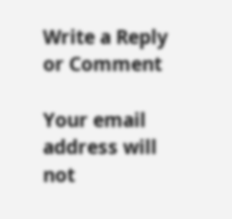Write a Reply or Comment

Your email address will not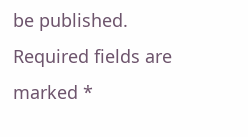be published. Required fields are marked *